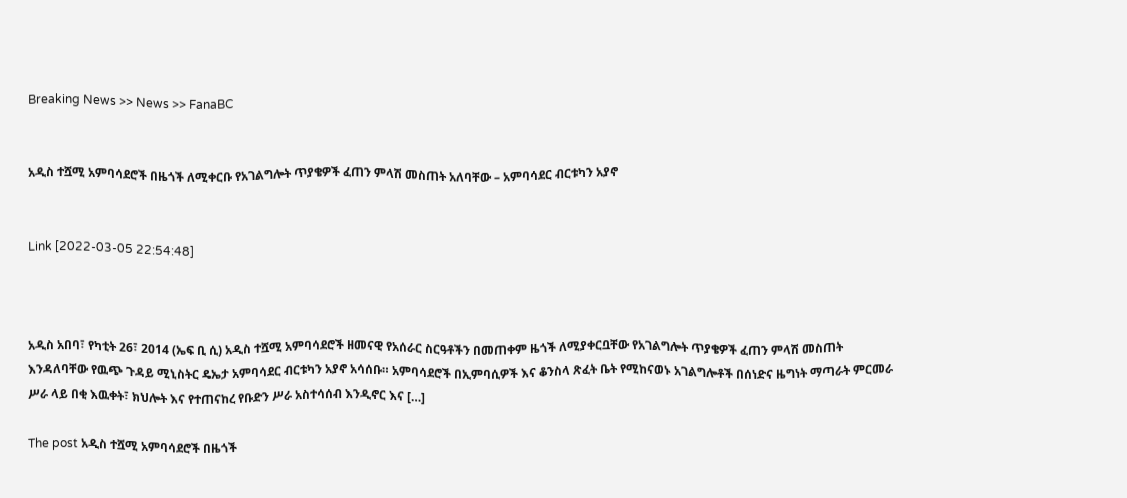Breaking News >> News >> FanaBC


አዲስ ተሿሚ አምባሳደሮች በዜጎች ለሚቀርቡ የአገልግሎት ጥያቄዎች ፈጠን ምላሽ መስጠት አለባቸው – አምባሳደር ብርቱካን አያኖ


Link [2022-03-05 22:54:48]



አዲስ አበባ፣ የካቲት 26፣ 2014 (ኤፍ ቢ ሲ) አዲስ ተሿሚ አምባሳደሮች ዘመናዊ የአሰራር ስርዓቶችን በመጠቀም ዜጎች ለሚያቀርቧቸው የአገልግሎት ጥያቄዎች ፈጠን ምላሽ መስጠት እንዳለባቸው የዉጭ ጉዳይ ሚኒስትር ዴኤታ አምባሳደር ብርቱካን አያኖ አሳሰቡ። አምባሳደሮች በኢምባሲዎች እና ቆንስላ ጽፈት ቤት የሚከናወኑ አገልግሎቶች በሰነድና ዜግነት ማጣራት ምርመራ ሥራ ላይ በቂ እዉቀት፣ ክህሎት እና የተጠናከረ የቡድን ሥራ አስተሳሰብ እንዲኖር እና […]

The post አዲስ ተሿሚ አምባሳደሮች በዜጎች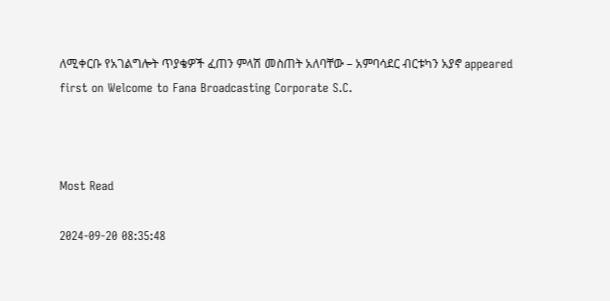ለሚቀርቡ የአገልግሎት ጥያቄዎች ፈጠን ምላሽ መስጠት አለባቸው – አምባሳደር ብርቱካን አያኖ appeared first on Welcome to Fana Broadcasting Corporate S.C.



Most Read

2024-09-20 08:35:48